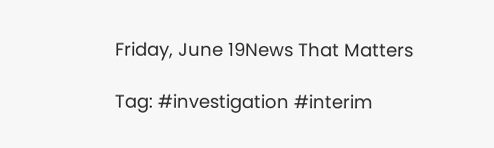Friday, June 19News That Matters

Tag: #investigation #interim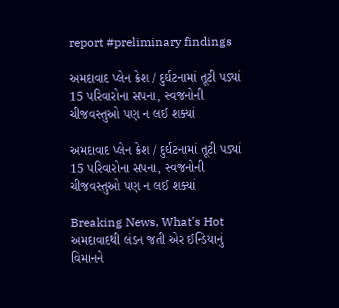report #preliminary findings

અમદાવાદ પ્લેન ક્રેશ / દુર્ઘટનામાં તૂટી પડ્યાં 15 પરિવારોના સપના, સ્વજનોની ચીજવસ્તુઓ પણ ન લઈ શક્યાં

અમદાવાદ પ્લેન ક્રેશ / દુર્ઘટનામાં તૂટી પડ્યાં 15 પરિવારોના સપના, સ્વજનોની ચીજવસ્તુઓ પણ ન લઈ શક્યાં

Breaking News, What's Hot
અમદાવાદથી લંડન જતી એર ઈન્ડિયાનું વિમાનને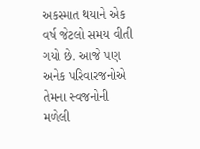અકસ્માત થયાને એક વર્ષ જેટલો સમય વીતી ગયો છે. આજે પણ અનેક પરિવારજનોએ તેમના સ્વજનોની મળેલી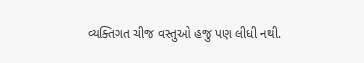વ્યક્તિગત ચીજ વસ્તુઓ હજુ પણ લીધી નથી.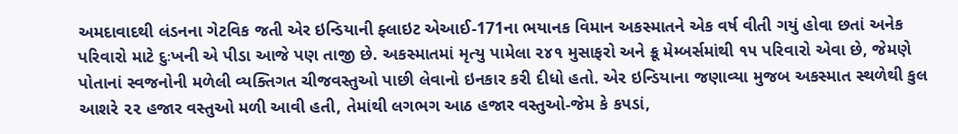અમદાવાદથી લંડનના ગેટવિક જતી એર ઇન્ડિયાની ફ્લાઇટ એઆઈ-171ના ભયાનક વિમાન અકસ્માતને એક વર્ષ વીતી ગયું હોવા છતાં અનેક પરિવારો માટે દુઃખની એ પીડા આજે પણ તાજી છે. અકસ્માતમાં મૃત્યુ પામેલા ૨૪૧ મુસાફરો અને ક્રૂ મેમ્બર્સમાંથી ૧૫ પરિવારો એવા છે, જેમણે પોતાનાં સ્વજનોની મળેલી વ્યક્તિગત ચીજવસ્તુઓ પાછી લેવાનો ઇનકાર કરી દીધો હતો. એર ઇન્ડિયાના જણાવ્યા મુજબ અકસ્માત સ્થળેથી કુલ આશરે ૨૨ હજાર વસ્તુઓ મળી આવી હતી, તેમાંથી લગભગ આઠ હજાર વસ્તુઓ-જેમ કે કપડાં,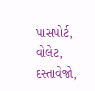પાસપોર્ટ, વોલેટ, દસ્તાવેજો,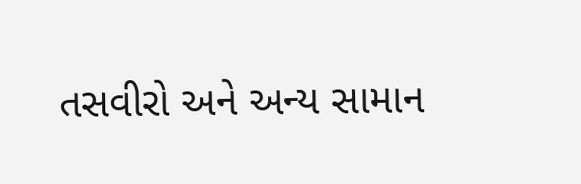તસવીરો અને અન્ય સામાન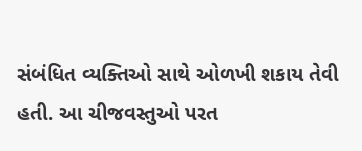સંબંધિત વ્યક્તિઓ સાથે ઓળખી શકાય તેવી હતી. આ ચીજવસ્તુઓ પરત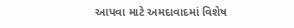આપવા માટે અમદાવાદમાં વિશેષ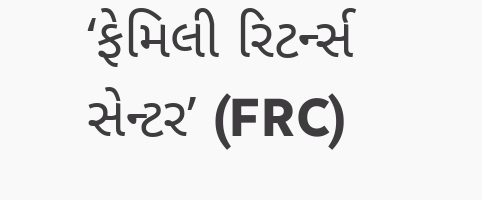‘ફેમિલી રિટર્ન્સ સેન્ટર’ (FRC)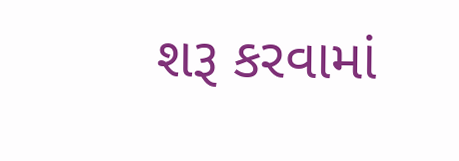શરૂ કરવામાં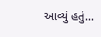આવ્યું હતું...